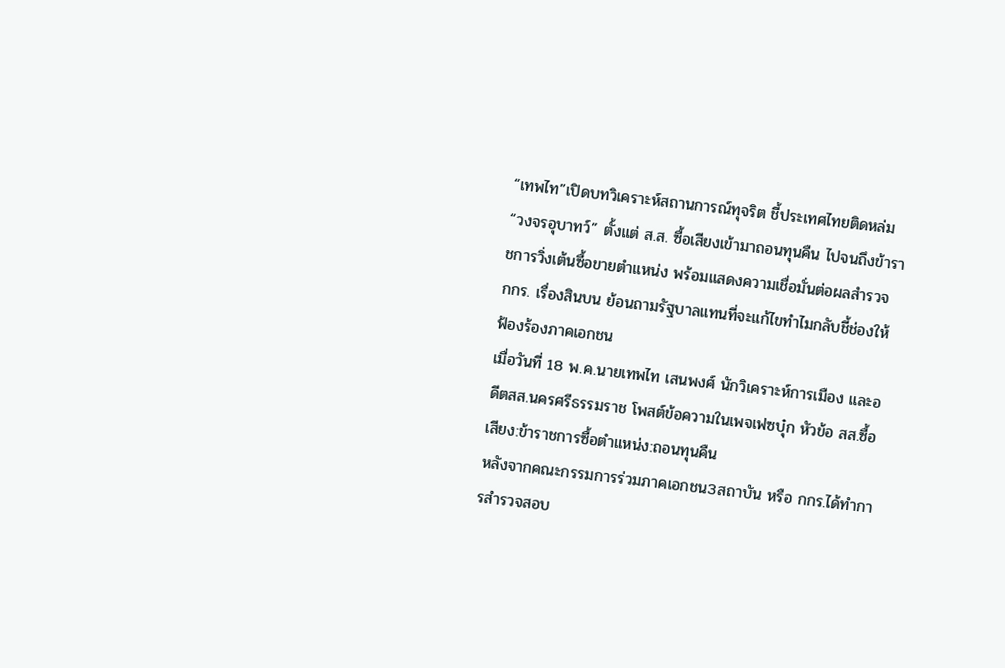“เทพไท”เปิดบทวิเคราะห์สถานการณ์ทุจริต ชี้ประเทศไทยติดหล่ม “วงจรอุบาทว์” ตั้งแต่ ส.ส. ซื้อเสียงเข้ามาถอนทุนคืน ไปจนถึงข้าราชการวิ่งเต้นซื้อขายตำแหน่ง พร้อมแสดงความเชื่อมั่นต่อผลสำรวจ กกร. เรื่องสินบน ย้อนถามรัฐบาลแทนที่จะแก้ไขทำไมกลับชี้ช่องให้ฟ้องร้องภาคเอกชน
เมื่อวันที่ 18 พ.ค.นายเทพไท เสนพงศ์ นักวิเคราะห์การเมือง และอดีตสส.นครศรีธรรมราช โพสต์ข้อความในเพจเฟซบุ๋ก หัวข้อ สส.ซื้อเสียง:ข้าราชการซื้อตำแหน่ง:ถอนทุนคืน
หลังจากคณะกรรมการร่วมภาคเอกชน3สถาบัน หรือ กกร.ได้ทำการสำรวจสอบ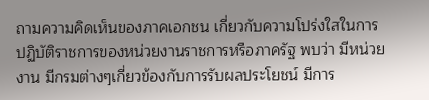ถามความคิดเห็นของภาคเอกชน เกี่ยวกับความโปร่งใสในการปฏิบัติราชการของหน่วยงานราชการหรือภาครัฐ พบว่า มีหน่วยงาน มีกรมต่างๆเกี่ยวข้องกับการรับผลประโยชน์ มีการ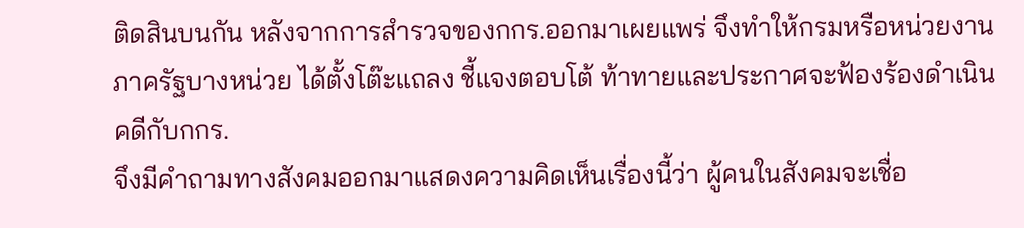ติดสินบนกัน หลังจากการสำรวจของกกร.ออกมาเผยแพร่ จึงทำให้กรมหรือหน่วยงานภาครัฐบางหน่วย ได้ตั้งโต๊ะแถลง ชี้แจงตอบโต้ ท้าทายและประกาศจะฟ้องร้องดำเนินคดีกับกกร.
จึงมีคำถามทางสังคมออกมาแสดงความคิดเห็นเรื่องนี้ว่า ผู้คนในสังคมจะเชื่อ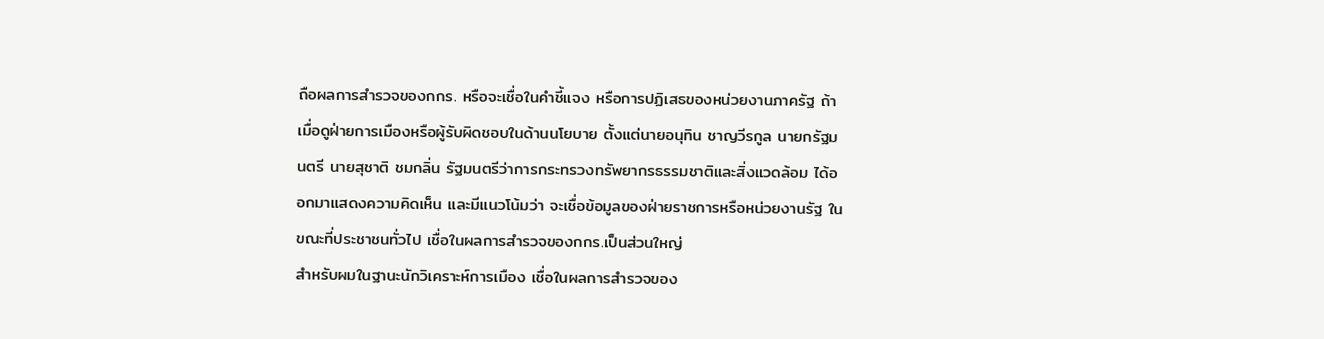ถือผลการสำรวจของกกร. หรือจะเชื่อในคำชี้แจง หรือการปฏิเสธของหน่วยงานภาครัฐ ถ้าเมื่อดูฝ่ายการเมืองหรือผู้รับผิดชอบในด้านนโยบาย ตั้งแต่นายอนุทิน ชาญวีรกูล นายกรัฐมนตรี นายสุชาติ ชมกลิ่น รัฐมนตรีว่าการกระทรวงทรัพยากรธรรมชาติและสิ่งแวดล้อม ได้ออกมาแสดงความคิดเห็น และมีแนวโน้มว่า จะเชื่อข้อมูลของฝ่ายราชการหรือหน่วยงานรัฐ ในขณะที่ประชาชนทั่วไป เชื่อในผลการสำรวจของกกร.เป็นส่วนใหญ่
สำหรับผมในฐานะนักวิเคราะห์การเมือง เชื่อในผลการสำรวจของ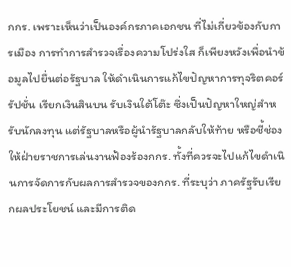กกร. เพราะเห็นว่าเป็นองค์กรภาคเอกชน ที่ไม่เกี่ยวข้องกับการเมือง การทำการสำรวจเรื่องความโปร่งใส ก็เพียงหวังเพื่อนำข้อมูลไปยื่นต่อรัฐบาล ให้ดำเนินการแก้ไขปัญหาการทุจริตคอร์รัปชั่น เรียกเงินสินบน รับเงินใต้โต๊ะ ซึ่งเป็นปัญหาใหญ่สำหรับนักลงทุน แต่รัฐบาลหรือผู้นำรัฐบาลกลับให้ท้าย หรือชี้ช่องให้ฝ่ายราชการเล่นงานฟ้องร้องกกร. ทั้งที่ควรจะไปแก้ไขดำเนินการจัดการกับผลการสำรวจของกกร. ที่ระบุว่า ภาครัฐรับเรียกผลประโยชน์ และมีการติด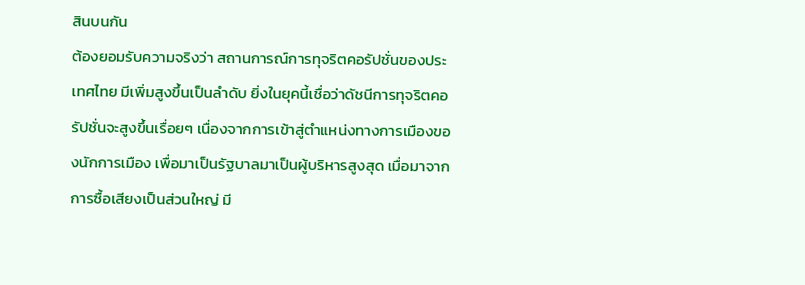สินบนกัน
ต้องยอมรับความจริงว่า สถานการณ์การทุจริตคอรัปชั่นของประเทศไทย มีเพิ่มสูงขึ้นเป็นลำดับ ยิ่งในยุคนี้เชื่อว่าดัชนีการทุจริตคอรัปชั่นจะสูงขึ้นเรื่อยๆ เนื่องจากการเข้าสู่ตำแหน่งทางการเมืองของนักการเมือง เพื่อมาเป็นรัฐบาลมาเป็นผู้บริหารสูงสุด เมื่อมาจากการซื้อเสียงเป็นส่วนใหญ่ มี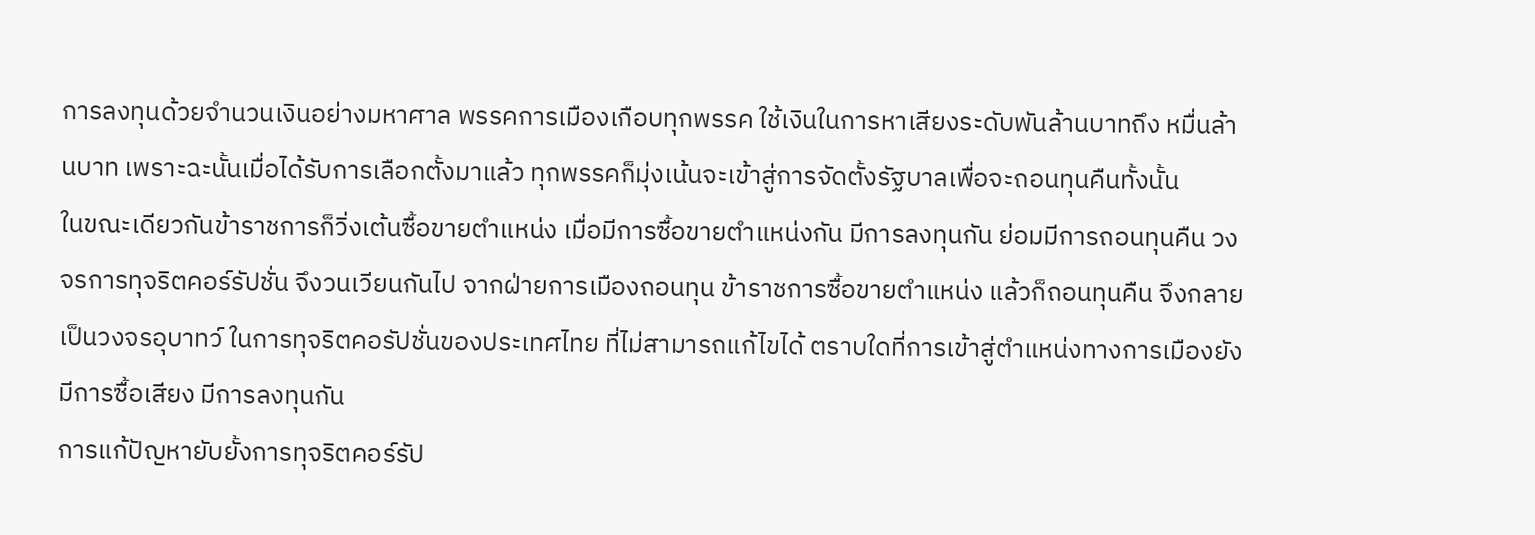การลงทุนด้วยจำนวนเงินอย่างมหาศาล พรรคการเมืองเกือบทุกพรรค ใช้เงินในการหาเสียงระดับพันล้านบาทถึง หมื่นล้านบาท เพราะฉะนั้นเมื่อได้รับการเลือกตั้งมาแล้ว ทุกพรรคก็มุ่งเน้นจะเข้าสู่การจัดตั้งรัฐบาลเพื่อจะถอนทุนคืนทั้งนั้น
ในขณะเดียวกันข้าราชการก็วิ่งเต้นซื้อขายตำแหน่ง เมื่อมีการซื้อขายตำแหน่งกัน มีการลงทุนกัน ย่อมมีการถอนทุนคืน วงจรการทุจริตคอร์รัปชั่น จึงวนเวียนกันไป จากฝ่ายการเมืองถอนทุน ข้าราชการซื้อขายตำแหน่ง แล้วก็ถอนทุนคืน จึงกลายเป็นวงจรอุบาทว์ ในการทุจริตคอรัปชั่นของประเทศไทย ที่ไม่สามารถแก้ไขได้ ตราบใดที่การเข้าสู่ตำแหน่งทางการเมืองยังมีการซื้อเสียง มีการลงทุนกัน
การแก้ปัญหายับยั้งการทุจริตคอร์รัป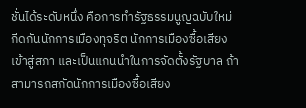ชั่นได้ระดับหนึ่ง คือการทำรัฐธรรมนูญฉบับใหม่ กีดกันนักการเมืองทุจริต นักการเมืองซื้อเสียงเข้าสู่สภา และเป็นแกนนำในการจัดตั้งรัฐบาล ถ้าสามารถสกัดนักการเมืองซื้อเสียง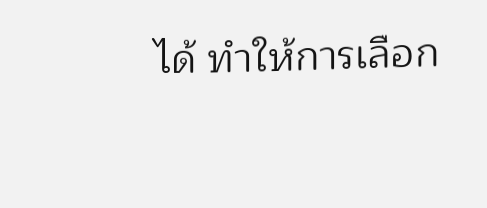ได้ ทำให้การเลือก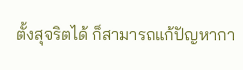ตั้งสุจริตได้ ก็สามารถแก้ปัญหากา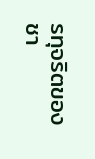รทุจริตของชา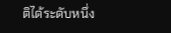ติได้ระดับหนึ่ง